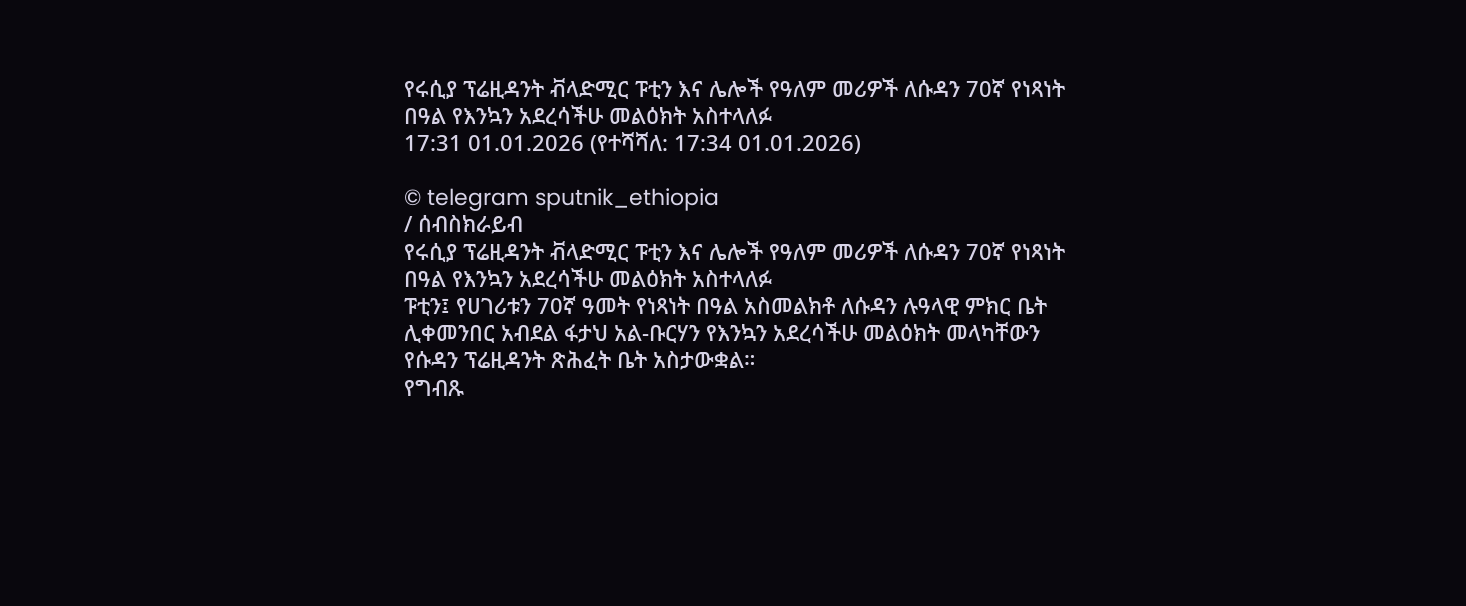የሩሲያ ፕሬዚዳንት ቭላድሚር ፑቲን እና ሌሎች የዓለም መሪዎች ለሱዳን 70ኛ የነጻነት በዓል የእንኳን አደረሳችሁ መልዕክት አስተላለፉ
17:31 01.01.2026 (የተሻሻለ: 17:34 01.01.2026)

© telegram sputnik_ethiopia
/ ሰብስክራይብ
የሩሲያ ፕሬዚዳንት ቭላድሚር ፑቲን እና ሌሎች የዓለም መሪዎች ለሱዳን 70ኛ የነጻነት በዓል የእንኳን አደረሳችሁ መልዕክት አስተላለፉ
ፑቲን፤ የሀገሪቱን 70ኛ ዓመት የነጻነት በዓል አስመልክቶ ለሱዳን ሉዓላዊ ምክር ቤት ሊቀመንበር አብደል ፋታህ አል-ቡርሃን የእንኳን አደረሳችሁ መልዕክት መላካቸውን የሱዳን ፕሬዚዳንት ጽሕፈት ቤት አስታውቋል።
የግብጹ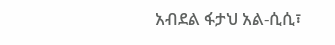አብደል ፋታህ አል-ሲሲ፣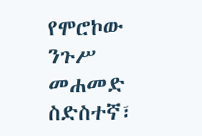የሞሮኮው ንጉሥ መሐመድ ስድስተኛ፣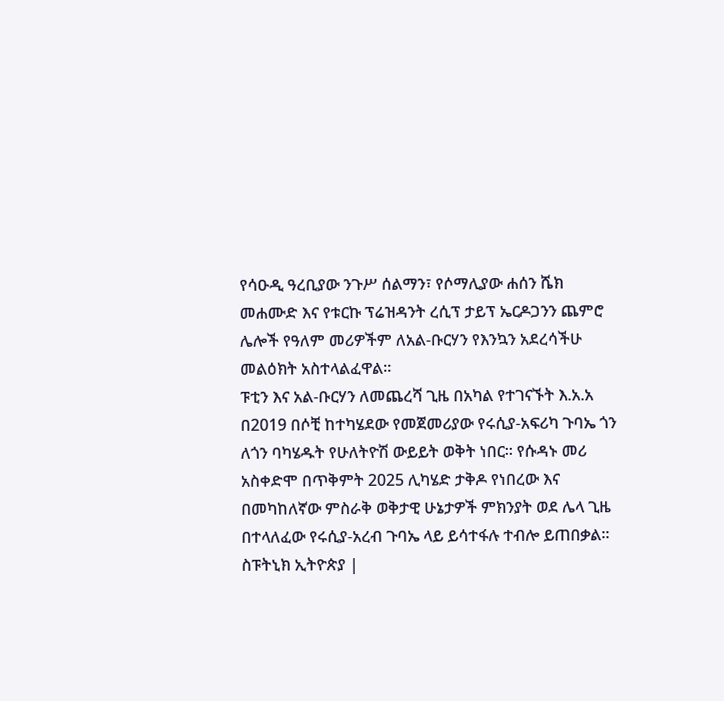የሳዑዲ ዓረቢያው ንጉሥ ሰልማን፣ የሶማሊያው ሐሰን ሼክ መሐሙድ እና የቱርኩ ፕሬዝዳንት ረሲፕ ታይፕ ኤርዶጋንን ጨምሮ ሌሎች የዓለም መሪዎችም ለአል-ቡርሃን የእንኳን አደረሳችሁ መልዕክት አስተላልፈዋል።
ፑቲን እና አል-ቡርሃን ለመጨረሻ ጊዜ በአካል የተገናኙት እ.አ.አ በ2019 በሶቺ ከተካሄደው የመጀመሪያው የሩሲያ-አፍሪካ ጉባኤ ጎን ለጎን ባካሄዱት የሁለትዮሽ ውይይት ወቅት ነበር። የሱዳኑ መሪ አስቀድሞ በጥቅምት 2025 ሊካሄድ ታቅዶ የነበረው እና በመካከለኛው ምስራቅ ወቅታዊ ሁኔታዎች ምክንያት ወደ ሌላ ጊዜ በተላለፈው የሩሲያ-አረብ ጉባኤ ላይ ይሳተፋሉ ተብሎ ይጠበቃል።
ስፑትኒክ ኢትዮጵያ |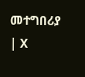መተግበሪያ | X